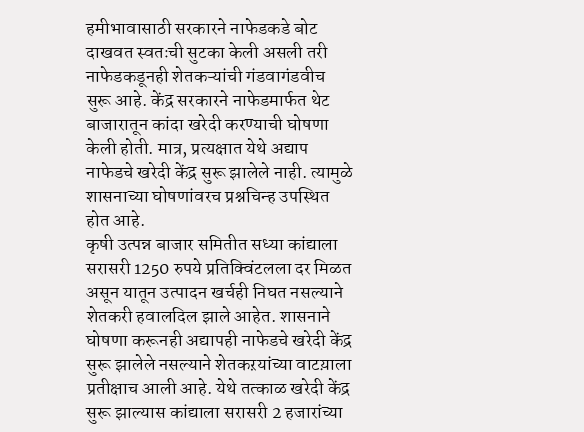हमीभावासाठी सरकारने नाफेडकडे बोट दाखवत स्वतःची सुटका केली असली तरी नाफेडकडूनही शेतकऱ्यांची गंडवागंडवीच सुरू आहे. केंद्र सरकारने नाफेडमार्फत थेट बाजारातून कांदा खरेदी करण्याची घोषणा केली होती. मात्र, प्रत्यक्षात येथे अद्याप नाफेडचे खरेदी केंद्र सुरू झालेले नाही. त्यामुळे शासनाच्या घोषणांवरच प्रश्नचिन्ह उपस्थित होत आहे.
कृषी उत्पन्न बाजार समितीत सध्या कांद्याला सरासरी 1250 रुपये प्रतिक्विंटलला दर मिळत असून यातून उत्पादन खर्चही निघत नसल्याने शेतकरी हवालदिल झाले आहेत. शासनाने घोषणा करूनही अद्यापही नाफेडचे खरेदी केंद्र सुरू झालेले नसल्याने शेतकऱयांच्या वाटय़ाला प्रतीक्षाच आली आहे. येथे तत्काळ खरेदी केंद्र सुरू झाल्यास कांद्याला सरासरी 2 हजारांच्या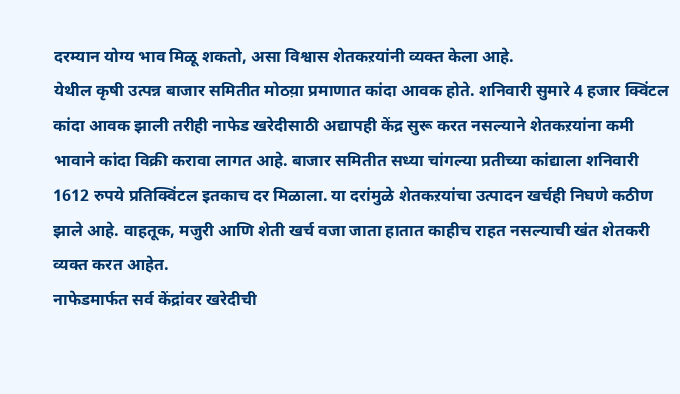दरम्यान योग्य भाव मिळू शकतो, असा विश्वास शेतकऱयांनी व्यक्त केला आहे.
येथील कृषी उत्पन्न बाजार समितीत मोठय़ा प्रमाणात कांदा आवक होते. शनिवारी सुमारे 4 हजार क्विंटल कांदा आवक झाली तरीही नाफेड खरेदीसाठी अद्यापही केंद्र सुरू करत नसल्याने शेतकऱयांना कमी भावाने कांदा विक्री करावा लागत आहे. बाजार समितीत सध्या चांगल्या प्रतीच्या कांद्याला शनिवारी 1612 रुपये प्रतिक्विंटल इतकाच दर मिळाला. या दरांमुळे शेतकऱयांचा उत्पादन खर्चही निघणे कठीण झाले आहे. वाहतूक, मजुरी आणि शेती खर्च वजा जाता हातात काहीच राहत नसल्याची खंत शेतकरी व्यक्त करत आहेत.
नाफेडमार्फत सर्व केंद्रांवर खरेदीची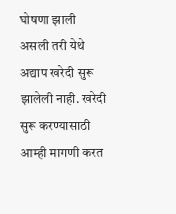घोषणा झाली असली तरी येथे अद्याप खरेदी सुरू झालेली नाही. खरेदी सुरू करण्यासाठी आम्ही मागणी करत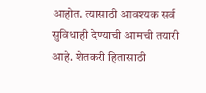आहोत. त्यासाठी आवश्यक सर्व सुविधाही देण्याची आमची तयारी आहे. शेतकरी हितासाठी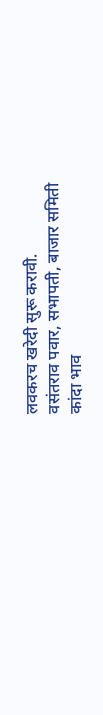लवकरच खरेदी सुरू करावी.
वसंतराव पवार, सभापती, बाजार समिती
कांदा भाव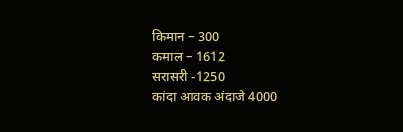किमान – 300
कमाल – 1612
सरासरी -1250
कांदा आवक अंदाजे 4000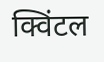क्विंटल